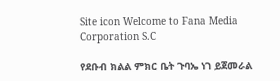Site icon Welcome to Fana Media Corporation S.C

የደቡብ ክልል ምክር ቤት ጉባኤ ነገ ይጀመራል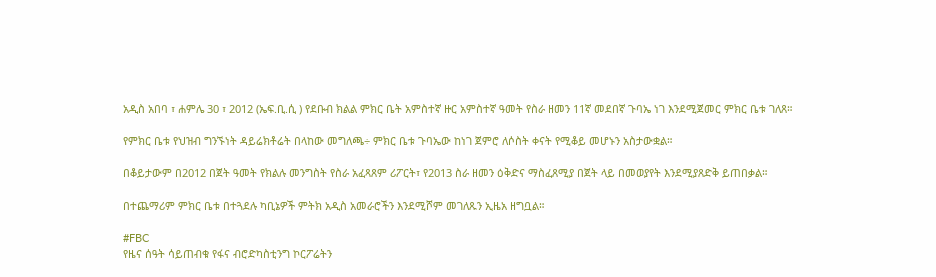አዲስ አበባ ፣ ሐምሌ 30 ፣ 2012 (ኤፍ.ቢ.ሲ ) የደቡብ ክልል ምክር ቤት አምስተኛ ዙር አምስተኛ ዓመት የስራ ዘመን 11ኛ መደበኛ ጉባኤ ነገ እንደሚጀመር ምክር ቤቱ ገለጸ።

የምክር ቤቱ የህዝብ ግንኙነት ዳይሬክቶሬት በላከው መግለጫ÷ ምክር ቤቱ ጉባኤው ከነገ ጀምሮ ለሶስት ቀናት የሚቆይ መሆኑን አስታውቋል።

በቆይታውም በ2012 በጀት ዓመት የክልሉ መንግስት የስራ አፈጻጸም ሪፖርት፣ የ2013 ስራ ዘመን ዕቅድና ማስፈጸሚያ በጀት ላይ በመወያየት እንደሚያጸድቅ ይጠበቃል።

በተጨማሪም ምክር ቤቱ በተጓደሉ ካቢኔዎች ምትክ አዲስ አመራሮችን እንደሚሾም መገለጹን ኢዜአ ዘግቧል።

#FBC
የዜና ሰዓት ሳይጠብቁ የፋና ብሮድካስቲንግ ኮርፖሬትን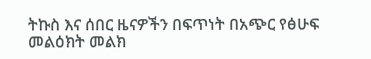ትኩስ እና ሰበር ዜናዎችን በፍጥነት በአጭር የፅሁፍ መልዕክት መልክ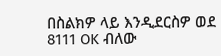በስልክዎ ላይ እንዲደርስዎ ወደ 8111 OK ብለው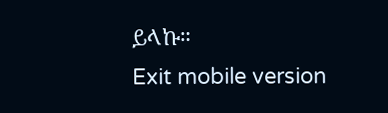ይላኩ።
Exit mobile version